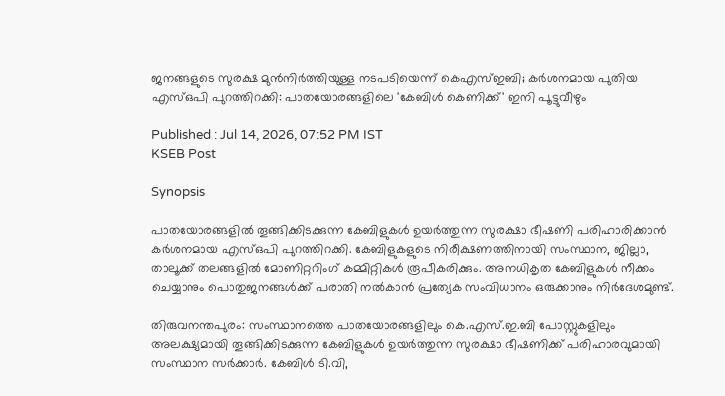ജനങ്ങളുടെ സുരക്ഷ മുൻനിർത്തിയുള്ള നടപടിയെന്ന് കെഎസ്ഇബി; കർശനമായ പുതിയ എസ്ഒപി പുറത്തിറക്കി: പാതയോരങ്ങളിലെ 'കേബിൾ കെണിക്ക്' ഇനി പൂട്ടുവീഴും

Published : Jul 14, 2026, 07:52 PM IST
KSEB Post

Synopsis

പാതയോരങ്ങളിൽ തൂങ്ങിക്കിടക്കുന്ന കേബിളുകൾ ഉയർത്തുന്ന സുരക്ഷാ ഭീഷണി പരിഹാരിക്കാൻ കർശനമായ എസ്ഒപി പുറത്തിറക്കി. കേബിളുകളുടെ നിരീക്ഷണത്തിനായി സംസ്ഥാന, ജില്ലാ, താലൂക്ക് തലങ്ങളിൽ മോണിറ്ററിംഗ് കമ്മിറ്റികൾ രൂപീകരിക്കും. അനധികൃത കേബിളുകൾ നീക്കം ചെയ്യാനും പൊതുജനങ്ങൾക്ക് പരാതി നൽകാൻ പ്രത്യേക സംവിധാനം ഒരുക്കാനും നിർദേശമുണ്ട്.

തിരുവനന്തപുരം: സംസ്ഥാനത്തെ പാതയോരങ്ങളിലും കെ.എസ്.ഇ.ബി പോസ്റ്റുകളിലും അലക്ഷ്യമായി തൂങ്ങിക്കിടക്കുന്ന കേബിളുകൾ ഉയർത്തുന്ന സുരക്ഷാ ഭീഷണിക്ക് പരിഹാരവുമായി സംസ്ഥാന സർക്കാർ. കേബിൾ ടി.വി,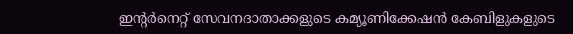ഇന്റർനെറ്റ് സേവനദാതാക്കളുടെ കമ്യൂണിക്കേഷൻ കേബിളുകളുടെ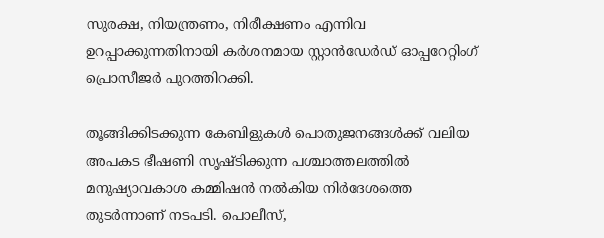സുരക്ഷ, നിയന്ത്രണം, നിരീക്ഷണം എന്നിവ ഉറപ്പാക്കുന്നതിനായി കർശനമായ സ്റ്റാൻഡേർഡ് ഓപ്പറേറ്റിംഗ് പ്രൊസീജർ പുറത്തിറക്കി.

തൂങ്ങിക്കിടക്കുന്ന കേബിളുകൾ പൊതുജനങ്ങൾക്ക് വലിയ അപകട ഭീഷണി സൃഷ്ടിക്കുന്ന പശ്ചാത്തലത്തിൽ മനുഷ്യാവകാശ കമ്മിഷൻ നൽകിയ നിർദേശത്തെ തുടർന്നാണ് നടപടി. പൊലീസ്,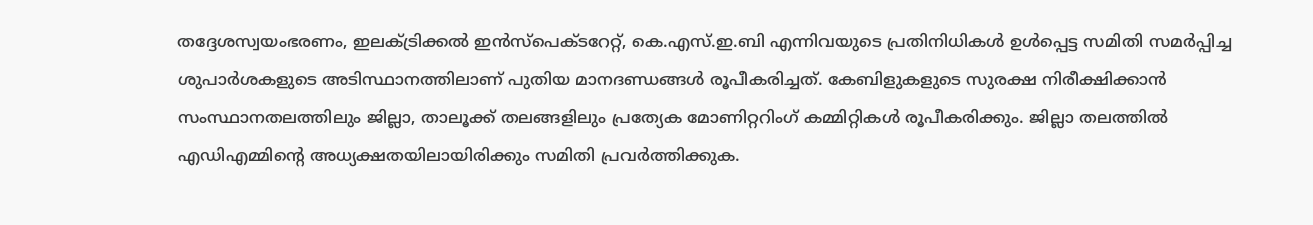തദ്ദേശസ്വയംഭരണം, ഇലക്ട്രിക്കൽ ഇൻസ്‌പെക്ടറേറ്റ്, കെ.എസ്.ഇ.ബി എന്നിവയുടെ പ്രതിനിധികൾ ഉൾപ്പെട്ട സമിതി സമർപ്പിച്ച ശുപാർശകളുടെ അടിസ്ഥാനത്തിലാണ് പുതിയ മാനദണ്ഡങ്ങൾ രൂപീകരിച്ചത്. കേബിളുകളുടെ സുരക്ഷ നിരീക്ഷിക്കാൻ സംസ്ഥാനതലത്തിലും ജില്ലാ, താലൂക്ക് തലങ്ങളിലും പ്രത്യേക മോണിറ്ററിംഗ് കമ്മിറ്റികൾ രൂപീകരിക്കും. ജില്ലാ തലത്തിൽ എഡിഎമ്മിൻ്റെ അധ്യക്ഷതയിലായിരിക്കും സമിതി പ്രവർത്തിക്കുക.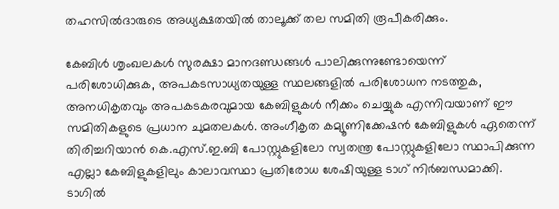തഹസിൽദാരുടെ അധ്യക്ഷതയിൽ താലൂക്ക് തല സമിതി രൂപീകരിക്കും.

കേബിൾ ശൃംഖലകൾ സുരക്ഷാ മാനദണ്ഡങ്ങൾ പാലിക്കുന്നുണ്ടോയെന്ന് പരിശോധിക്കുക, അപകടസാധ്യതയുള്ള സ്ഥലങ്ങളിൽ പരിശോധന നടത്തുക, അനധികൃതവും അപകടകരവുമായ കേബിളുകൾ നീക്കം ചെയ്യുക എന്നിവയാണ് ഈ സമിതികളുടെ പ്രധാന ചുമതലകൾ. അംഗീകൃത കമ്യൂണിക്കേഷൻ കേബിളുകൾ ഏതെന്ന് തിരിച്ചറിയാൻ കെ.എസ്.ഇ.ബി പോസ്റ്റുകളിലോ സ്വതന്ത്ര പോസ്റ്റുകളിലോ സ്ഥാപിക്കുന്ന എല്ലാ കേബിളുകളിലും കാലാവസ്ഥാ പ്രതിരോധ ശേഷിയുള്ള ടാഗ് നിർബന്ധമാക്കി. ടാഗിൽ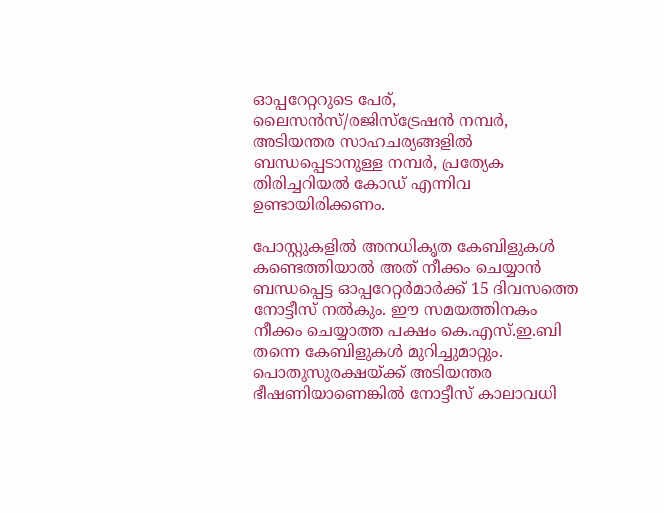ഓപ്പറേറ്ററുടെ പേര്, ലൈസൻസ്/രജിസ്‌ട്രേഷൻ നമ്പർ, അടിയന്തര സാഹചര്യങ്ങളിൽ ബന്ധപ്പെടാനുള്ള നമ്പർ, പ്രത്യേക തിരിച്ചറിയൽ കോഡ് എന്നിവ ഉണ്ടായിരിക്കണം.

പോസ്റ്റുകളിൽ അനധികൃത കേബിളുകൾ കണ്ടെത്തിയാൽ അത് നീക്കം ചെയ്യാൻ ബന്ധപ്പെട്ട ഓപ്പറേറ്റർമാർക്ക് 15 ദിവസത്തെ നോട്ടീസ് നൽകും. ഈ സമയത്തിനകം നീക്കം ചെയ്യാത്ത പക്ഷം കെ.എസ്.ഇ.ബി തന്നെ കേബിളുകൾ മുറിച്ചുമാറ്റും. പൊതുസുരക്ഷയ്ക്ക് അടിയന്തര ഭീഷണിയാണെങ്കിൽ നോട്ടീസ് കാലാവധി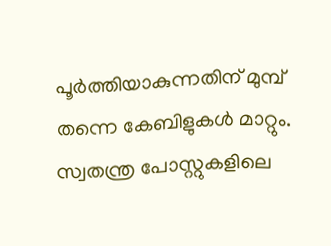പൂർത്തിയാകുന്നതിന് മുമ്പ് തന്നെ കേബിളുകൾ മാറ്റും. സ്വതന്ത്ര പോസ്റ്റുകളിലെ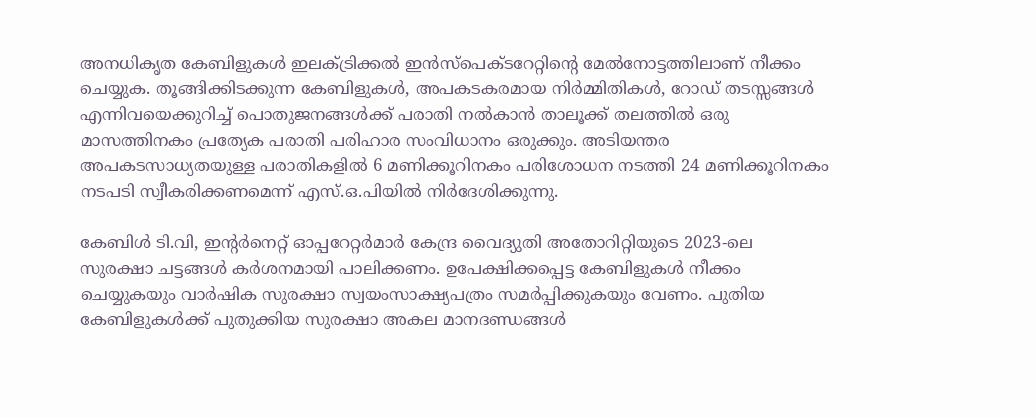അനധികൃത കേബിളുകൾ ഇലക്ട്രിക്കൽ ഇൻസ്‌പെക്ടറേറ്റിന്റെ മേൽനോട്ടത്തിലാണ് നീക്കം ചെയ്യുക. തൂങ്ങിക്കിടക്കുന്ന കേബിളുകൾ, അപകടകരമായ നിർമ്മിതികൾ, റോഡ് തടസ്സങ്ങൾ എന്നിവയെക്കുറിച്ച് പൊതുജനങ്ങൾക്ക് പരാതി നൽകാൻ താലൂക്ക് തലത്തിൽ ഒരു മാസത്തിനകം പ്രത്യേക പരാതി പരിഹാര സംവിധാനം ഒരുക്കും. അടിയന്തര അപകടസാധ്യതയുള്ള പരാതികളിൽ 6 മണിക്കൂറിനകം പരിശോധന നടത്തി 24 മണിക്കൂറിനകം നടപടി സ്വീകരിക്കണമെന്ന് എസ്.ഒ.പിയിൽ നിർദേശിക്കുന്നു.

കേബിൾ ടി.വി, ഇന്റർനെറ്റ് ഓപ്പറേറ്റർമാർ കേന്ദ്ര വൈദ്യുതി അതോറിറ്റിയുടെ 2023-ലെ സുരക്ഷാ ചട്ടങ്ങൾ കർശനമായി പാലിക്കണം. ഉപേക്ഷിക്കപ്പെട്ട കേബിളുകൾ നീക്കം ചെയ്യുകയും വാർഷിക സുരക്ഷാ സ്വയംസാക്ഷ്യപത്രം സമർപ്പിക്കുകയും വേണം. പുതിയ കേബിളുകൾക്ക് പുതുക്കിയ സുരക്ഷാ അകല മാനദണ്ഡങ്ങൾ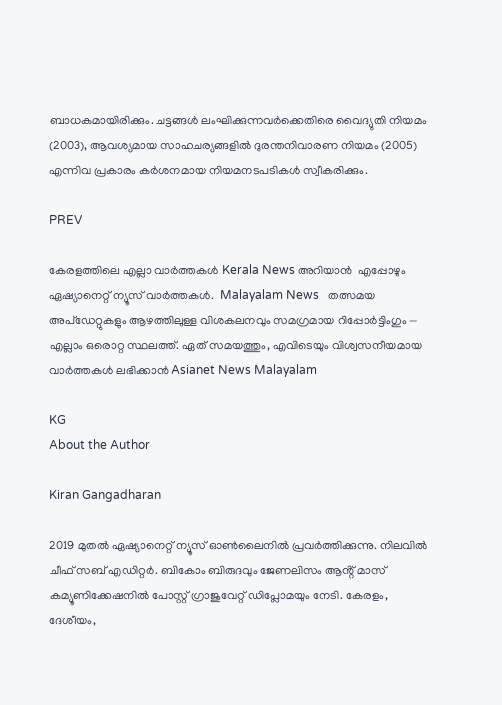ബാധകമായിരിക്കും. ചട്ടങ്ങൾ ലംഘിക്കുന്നവർക്കെതിരെ വൈദ്യുതി നിയമം (2003), ആവശ്യമായ സാഹചര്യങ്ങളിൽ ദുരന്തനിവാരണ നിയമം (2005) എന്നിവ പ്രകാരം കർശനമായ നിയമനടപടികൾ സ്വീകരിക്കും.

PREV

കേരളത്തിലെ എല്ലാ വാർത്തകൾ Kerala News അറിയാൻ  എപ്പോഴും ഏഷ്യാനെറ്റ് ന്യൂസ് വാർത്തകൾ.  Malayalam News   തത്സമയ അപ്‌ഡേറ്റുകളും ആഴത്തിലുള്ള വിശകലനവും സമഗ്രമായ റിപ്പോർട്ടിംഗും — എല്ലാം ഒരൊറ്റ സ്ഥലത്ത്. ഏത് സമയത്തും, എവിടെയും വിശ്വസനീയമായ വാർത്തകൾ ലഭിക്കാൻ Asianet News Malayalam

KG
About the Author

Kiran Gangadharan

2019 മുതല്‍ ഏഷ്യാനെറ്റ് ന്യൂസ് ഓണ്‍ലൈനില്‍ പ്രവര്‍ത്തിക്കുന്നു. നിലവില്‍ ചീഫ് സബ് എഡിറ്റർ. ബികോം ബിരുദവും ജേണലിസം ആൻ്റ് മാസ് കമ്യൂണിക്കേഷനിൽ പോസ്റ്റ് ഗ്രാജുവേറ്റ് ഡിപ്ലോമയും നേടി. കേരളം, ദേശീയം,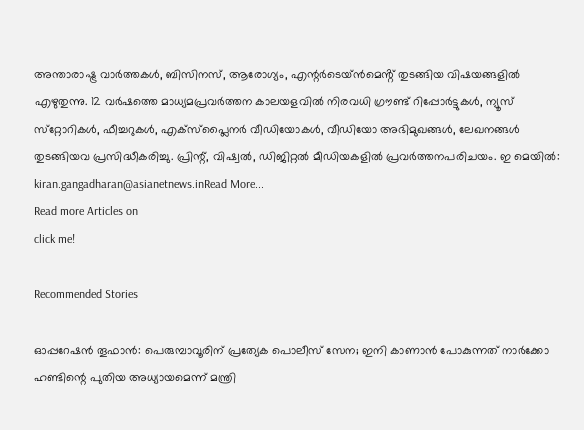അന്താരാഷ്ട്ര വാര്‍ത്തകള്‍, ബിസിനസ്, ആരോഗ്യം, എന്റർടെയ്ൻമെൻ്റ് തുടങ്ങിയ വിഷയങ്ങളില്‍ എഴുതുന്നു. 12 വര്‍ഷത്തെ മാധ്യമപ്രവര്‍ത്തന കാലയളവില്‍ നിരവധി ഗ്രൗണ്ട് റിപ്പോര്‍ട്ടുകള്‍, ന്യൂസ് സ്‌റ്റോറികള്‍, ഫീച്ചറുകള്‍, എക്‌സ്‌പ്ലൈന‍ർ വീഡിയോകൾ, വീഡിയോ അഭിമുഖങ്ങള്‍, ലേഖനങ്ങള്‍ തുടങ്ങിയവ പ്രസിദ്ധീകരിച്ചു. പ്രിന്റ്, വിഷ്വല്‍, ഡിജിറ്റല്‍ മീഡിയകളില്‍ പ്രവര്‍ത്തനപരിചയം. ഇ മെയില്‍: kiran.gangadharan@asianetnews.inRead More...
Read more Articles on
click me!

Recommended Stories

ഓപ്പറേഷൻ തൂഫാൻ: പെരുമ്പാവൂരിന് പ്രത്യേക പൊലീസ് സേന; ഇനി കാണാൻ പോകുന്നത് നാർക്കോ ഹണ്ടിന്റെ പുതിയ അധ്യായമെന്ന് മന്ത്രി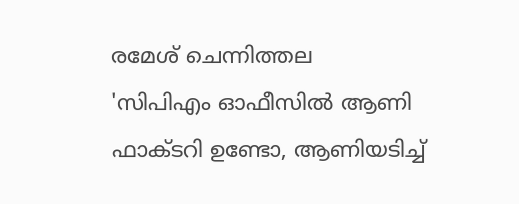രമേശ് ചെന്നിത്തല
'സിപിഎം ഓഫീസിൽ ആണി ഫാക്‌ടറി ഉണ്ടോ, ആണിയടിച്ച്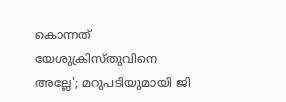കൊന്നത് യേശുക്രിസ്തുവിനെ അല്ലേ'; മറുപടിയുമായി ജി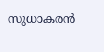സുധാകരൻ